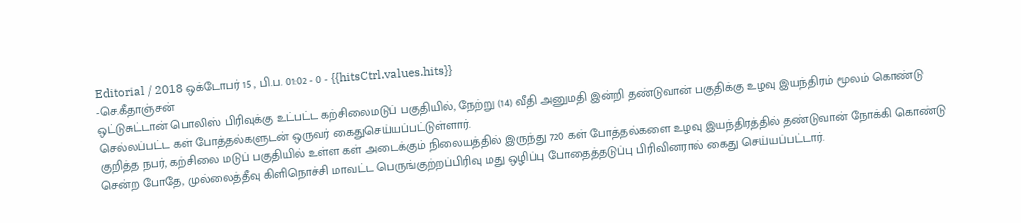Editorial / 2018 ஒக்டோபர் 15 , பி.ப. 01:02 - 0 - {{hitsCtrl.values.hits}}
-செ.கீதாஞ்சன்
ஒட்டுசுட்டான் பொலிஸ் பிரிவுக்கு உட்பட்ட கற்சிலைமடுப் பகுதியில், நேற்று (14) வீதி அனுமதி இன்றி தண்டுவான் பகுதிக்கு உழவு இயந்திரம் மூலம் கொண்டு செல்லப்பட்ட கள் போத்தல்களுடன் ஒருவர் கைதுசெய்யப்பட்டுள்ளார்.
குறித்த நபர், கற்சிலை மடுப் பகுதியில் உள்ள கள் அடைக்கும் நிலையத்தில் இருந்து 720 கள் போத்தல்களை உழவு இயந்திரத்தில் தண்டுவான் நோக்கி கொண்டு சென்ற போதே, முல்லைத்தீவு கிளிநொச்சி மாவட்ட பெருங்குற்றப்பிரிவு மது ஒழிப்பு போதைத்தடுப்பு பிரிவினரால் கைது செய்யப்பட்டார்.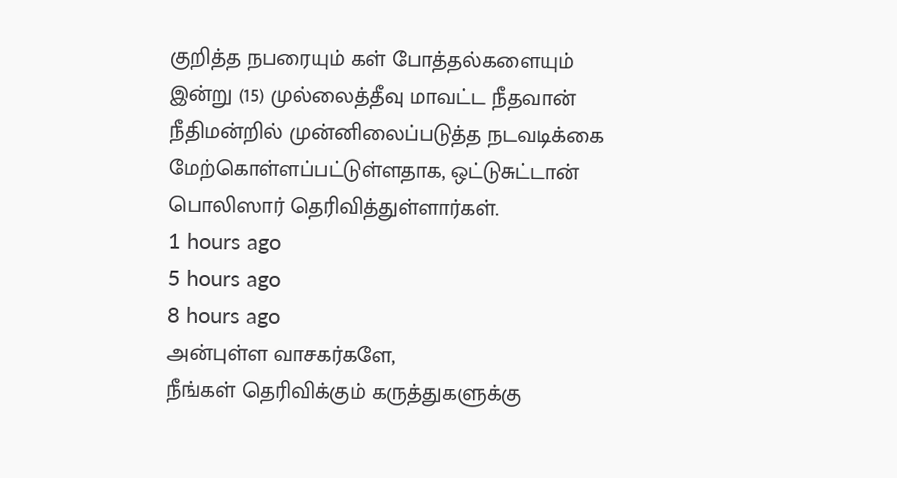குறித்த நபரையும் கள் போத்தல்களையும் இன்று (15) முல்லைத்தீவு மாவட்ட நீதவான் நீதிமன்றில் முன்னிலைப்படுத்த நடவடிக்கை மேற்கொள்ளப்பட்டுள்ளதாக, ஒட்டுசுட்டான் பொலிஸார் தெரிவித்துள்ளார்கள்.
1 hours ago
5 hours ago
8 hours ago
அன்புள்ள வாசகர்களே,
நீங்கள் தெரிவிக்கும் கருத்துகளுக்கு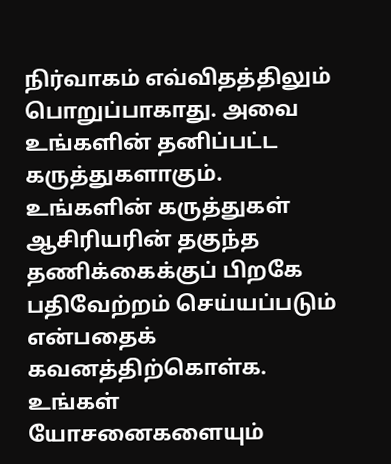நிர்வாகம் எவ்விதத்திலும் பொறுப்பாகாது. அவை உங்களின் தனிப்பட்ட கருத்துகளாகும். உங்களின் கருத்துகள் ஆசிரியரின் தகுந்த தணிக்கைக்குப் பிறகே பதிவேற்றம் செய்யப்படும் என்பதைக் கவனத்திற்கொள்க. உங்கள் யோசனைகளையும்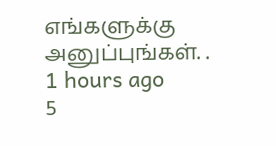எங்களுக்கு அனுப்புங்கள். .
1 hours ago
5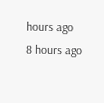hours ago
8 hours ago